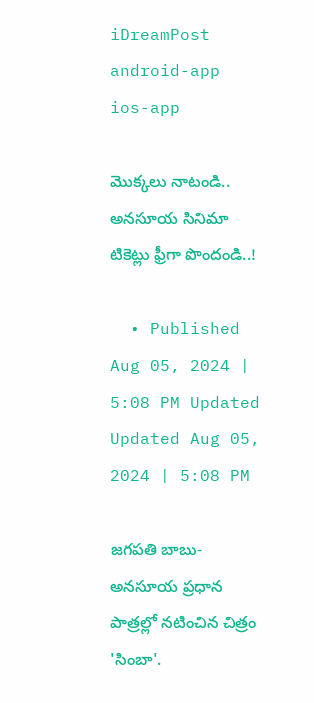iDreamPost
android-app
ios-app

మొక్కలు నాటండి.. అనసూయ సినిమా టికెట్లు ఫ్రీగా పొందండి..!

  • Published Aug 05, 2024 | 5:08 PM Updated Updated Aug 05, 2024 | 5:08 PM

జగపతి బాబు- అనసూయ ప్రధాన పాత్రల్లో నటించిన చిత్రం 'సింబా'.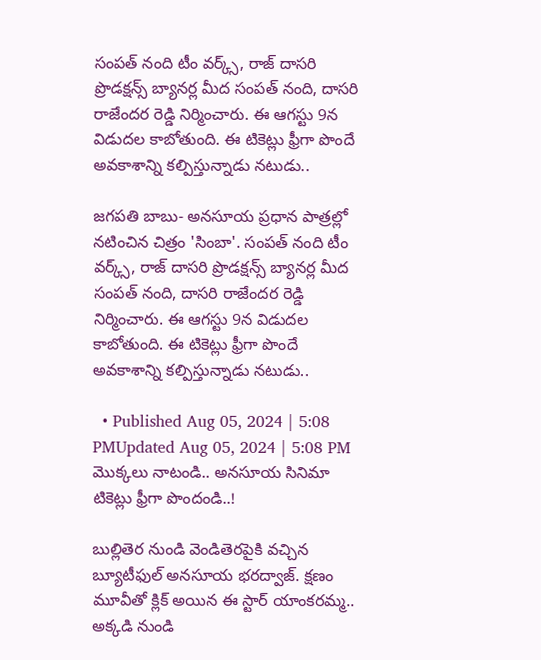సంపత్ నంది టీం వర్క్స్, రాజ్ దాసరి ప్రొడక్షన్స్ బ్యానర్ల మీద సంపత్ నంది, దాసరి రాజేందర రెడ్డి నిర్మించారు. ఈ ఆగస్టు 9న విడుదల కాబోతుంది. ఈ టికెట్లు ఫ్రీగా పొందే అవకాశాన్ని కల్పిస్తున్నాడు నటుడు..

జగపతి బాబు- అనసూయ ప్రధాన పాత్రల్లో నటించిన చిత్రం 'సింబా'. సంపత్ నంది టీం వర్క్స్, రాజ్ దాసరి ప్రొడక్షన్స్ బ్యానర్ల మీద సంపత్ నంది, దాసరి రాజేందర రెడ్డి నిర్మించారు. ఈ ఆగస్టు 9న విడుదల కాబోతుంది. ఈ టికెట్లు ఫ్రీగా పొందే అవకాశాన్ని కల్పిస్తున్నాడు నటుడు..

  • Published Aug 05, 2024 | 5:08 PMUpdated Aug 05, 2024 | 5:08 PM
మొక్కలు నాటండి.. అనసూయ సినిమా టికెట్లు ఫ్రీగా పొందండి..!

బుల్లితెర నుండి వెండితెరపైకి వచ్చిన బ్యూటీఫుల్ అనసూయ భరద్వాజ్. క్షణం మూవీతో క్లిక్ అయిన ఈ స్టార్ యాంకరమ్మ.. అక్కడి నుండి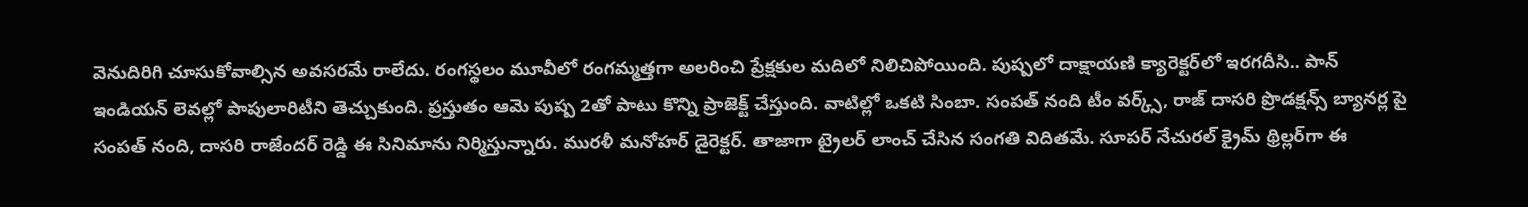వెనుదిరిగి చూసుకోవాల్సిన అవసరమే రాలేదు. రంగస్థలం మూవీలో రంగమ్మత్తగా అలరించి ప్రేక్షకుల మదిలో నిలిచిపోయింది. పుష్పలో దాక్షాయణి క్యారెక్టర్‌లో ఇరగదీసి.. పాన్ ఇండియన్ లెవల్లో పాపులారిటీని తెచ్చుకుంది. ప్రస్తుతం ఆమె పుష్ప 2తో పాటు కొన్ని ప్రాజెక్ట్ చేస్తుంది. వాటిల్లో ఒకటి సింబా. సంపత్ నంది టీం వర్క్స్, రాజ్ దాసరి ప్రొడక్షన్స్ బ్యానర్ల పై సంపత్ నంది, దాసరి రాజేందర్ రెడ్డి ఈ సినిమాను నిర్మిస్తున్నారు. ముర‌ళీ మ‌నోహ‌ర్ డైరెక్టర్. తాజాగా ట్రైలర్ లాంచ్ చేసిన సంగతి విదితమే. సూపర్ నేచురల్ క్రైమ్ థ్రిల్లర్‌గా ఈ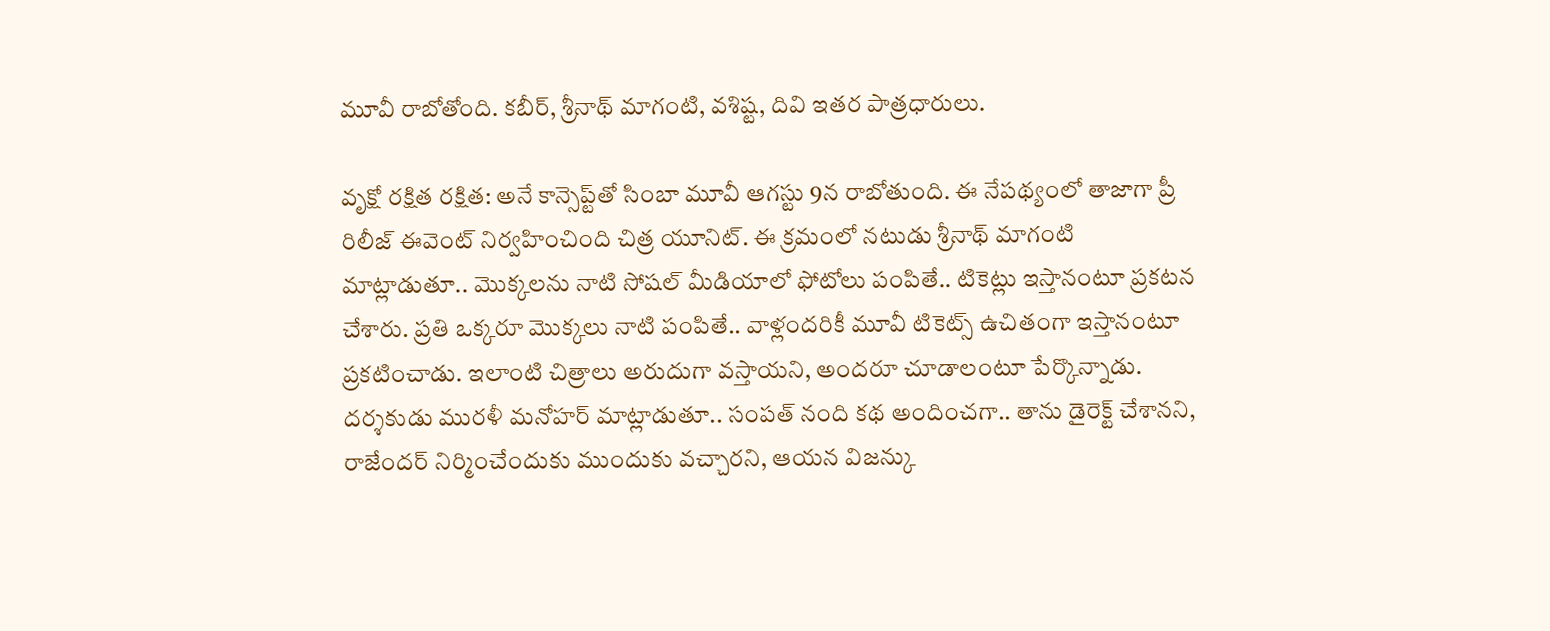మూవీ రాబోతోంది. కబీర్, శ్రీనాథ్ మాగంటి, వశిష్ట, దివి ఇతర పాత్రధారులు.

వృక్షో రక్షిత రక్షిత: అనే కాన్సెప్ట్‌తో సింబా మూవీ ఆగస్టు 9న రాబోతుంది. ఈ నేపథ్యంలో తాజాగా ప్రీ రిలీజ్ ఈవెంట్ నిర్వహించింది చిత్ర యూనిట్. ఈ క్రమంలో నటుడు శ్రీనాథ్ మాగంటి మాట్లాడుతూ.. మొక్కలను నాటి సోషల్ మీడియాలో ఫోటోలు పంపితే.. టికెట్లు ఇస్తానంటూ ప్రకటన చేశారు. ప్రతి ఒక్కరూ మొక్కలు నాటి పంపితే.. వాళ్లందరికీ మూవీ టికెట్స్ ఉచితంగా ఇస్తానంటూ ప్రకటించాడు. ఇలాంటి చిత్రాలు అరుదుగా వస్తాయని, అందరూ చూడాలంటూ పేర్కొన్నాడు. దర్శకుడు మురళీ మనోహర్ మాట్లాడుతూ.. సంపత్ నంది కథ అందించగా.. తాను డైరెక్ట్ చేశానని, రాజేందర్ నిర్మించేందుకు ముందుకు వచ్చారని, ఆయన విజన్కు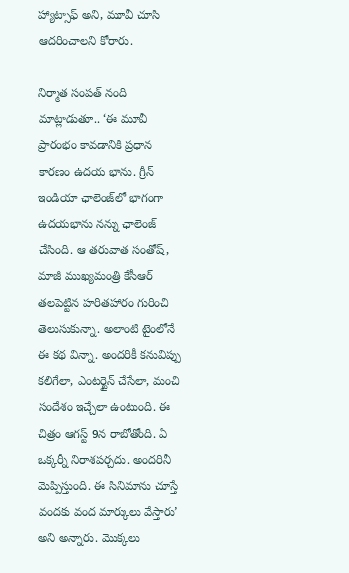హ్యాట్సాఫ్ అని, మూవీ చూసి ఆదరించాలని కోరారు.

నిర్మాత సంపత్ నంది మాట్లాడుతూ.. ‘ఈ మూవీ ప్రారంభం కావడానికి ప్రధాన కారణం ఉదయ భాను. గ్రీన్ ఇండియా ఛాలెంజ్‌‌లో భాగంగా ఉదయభాను నన్ను ఛాలెంజ్ చేసింది. ఆ తరువాత సంతోష్, మాజీ ముఖ్యమంత్రి కేసీఆర్ తలపెట్టిన హరితహారం గురించి తెలుసుకున్నా. అలాంటి టైంలోనే ఈ కథ విన్నా. అందరికీ కనువిప్పు కలిగేలా, ఎంటర్టైన్ చేసేలా, మంచి సందేశం ఇచ్చేలా ఉంటుంది. ఈ చిత్రం ఆగస్ట్ 9న రాబోతోంది. ఏ ఒక్కర్నీ నిరాశపర్చదు. అందరినీ మెప్పిస్తుంది. ఈ సినిమాను చూస్తే వందకు వంద మార్కులు వేస్తారు’ అని అన్నారు. మొక్కలు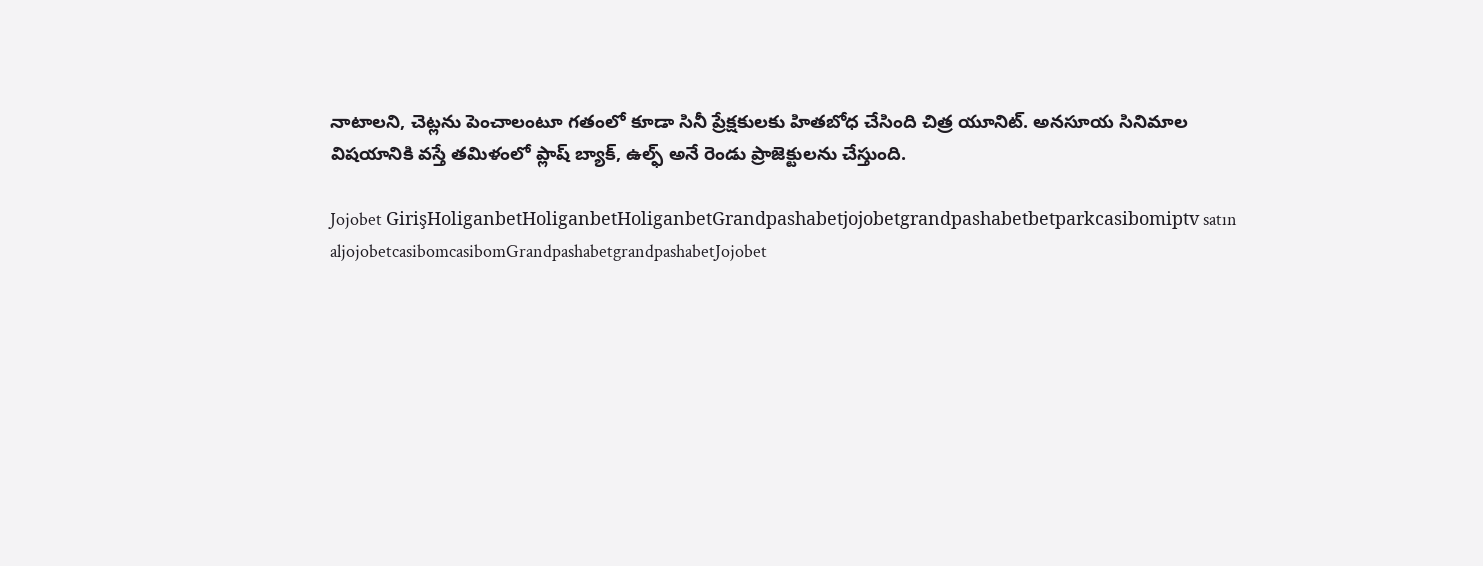నాటాలని, చెట్లను పెంచాలంటూ గతంలో కూడా సినీ ప్రేక్షకులకు హితబోధ చేసింది చిత్ర యూనిట్. అనసూయ సినిమాల విషయానికి వస్తే తమిళంలో ప్లాష్ బ్యాక్, ఉల్ఫ్ అనే రెండు ప్రాజెక్టులను చేస్తుంది.

Jojobet GirişHoliganbetHoliganbetHoliganbetGrandpashabetjojobetgrandpashabetbetparkcasibomiptv satın aljojobetcasibomcasibomGrandpashabetgrandpashabetJojobet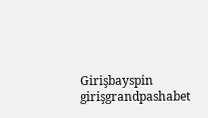Girişbayspin girişgrandpashabet